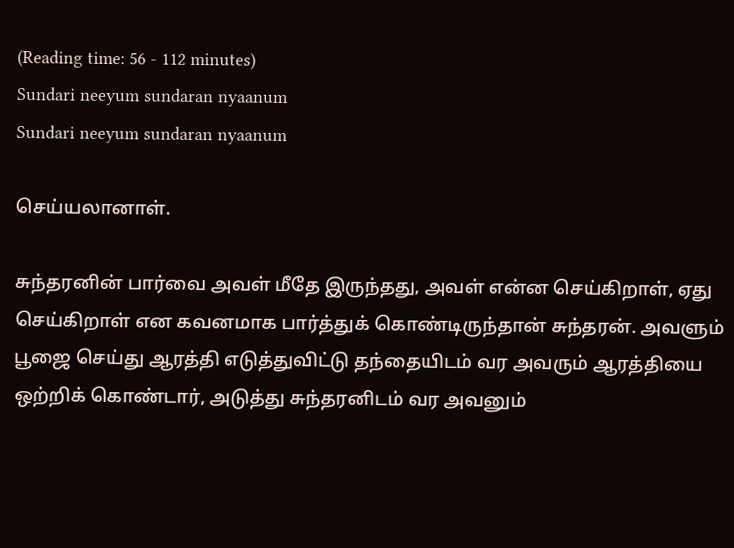(Reading time: 56 - 112 minutes)
Sundari neeyum sundaran nyaanum
Sundari neeyum sundaran nyaanum

செய்யலானாள்.

சுந்தரனின் பார்வை அவள் மீதே இருந்தது, அவள் என்ன செய்கிறாள், ஏது செய்கிறாள் என கவனமாக பார்த்துக் கொண்டிருந்தான் சுந்தரன். அவளும் பூஜை செய்து ஆரத்தி எடுத்துவிட்டு தந்தையிடம் வர அவரும் ஆரத்தியை ஒற்றிக் கொண்டார், அடுத்து சுந்தரனிடம் வர அவனும்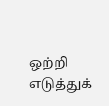ஒற்றி எடுத்துக்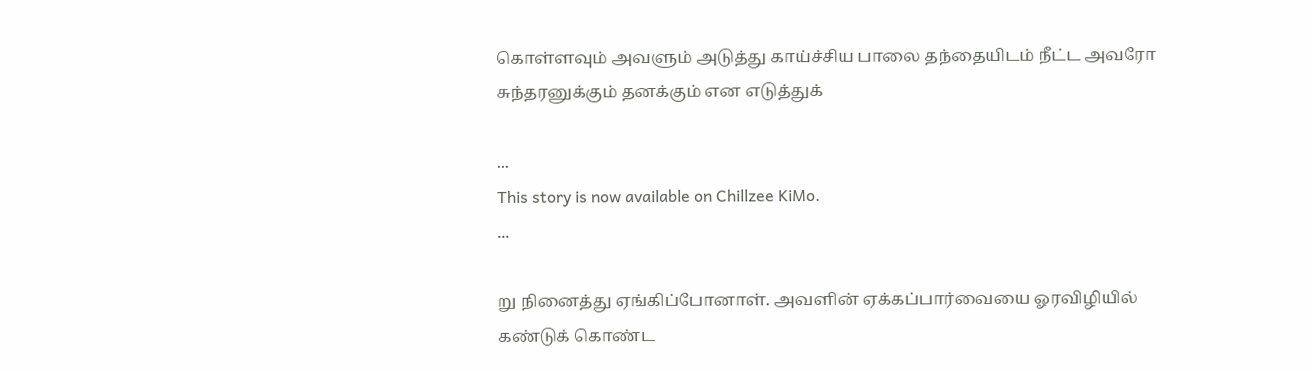கொள்ளவும் அவளும் அடுத்து காய்ச்சிய பாலை தந்தையிடம் நீட்ட அவரோ சுந்தரனுக்கும் தனக்கும் என எடுத்துக்

...
This story is now available on Chillzee KiMo.
...

று நினைத்து ஏங்கிப்போனாள். அவளின் ஏக்கப்பார்வையை ஓரவிழியில் கண்டுக் கொண்ட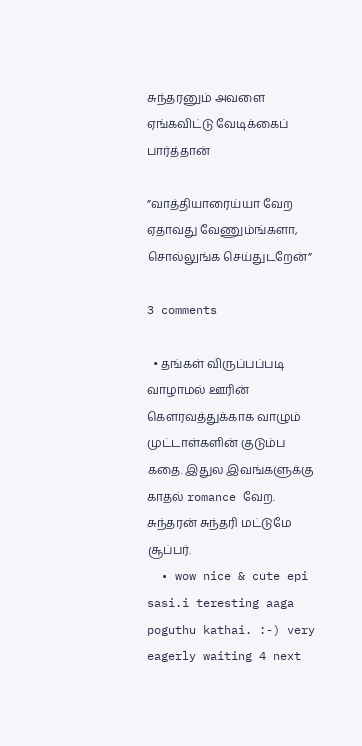சுந்தரனும் அவளை ஏங்கவிட்டு வேடிக்கைப் பார்த்தான்

”வாத்தியாரைய்யா வேற ஏதாவது வேணும்ங்களா, சொல்லுங்க செய்துடறேன்”

3 comments

  • தங்கள் விருப்பப்படி வாழாமல் ஊரின் கௌரவத்துக்காக வாழும் முட்டாள்களின் குடும்ப கதை. இதுல இவங்களுக்கு காதல் romance வேற. சுந்தரன் சுந்தரி மட்டுமே சூப்பர்.
  • wow nice & cute epi sasi.i teresting aaga poguthu kathai. :-) very eagerly waiting 4 next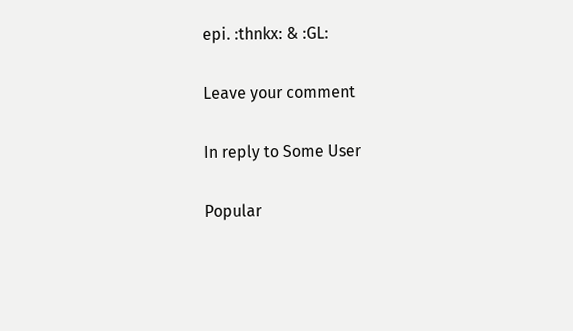epi. :thnkx: & :GL:

Leave your comment

In reply to Some User

Popular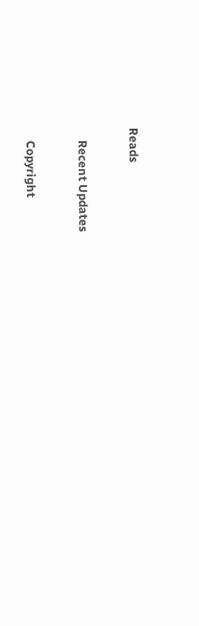Reads

    Recent Updates

    Copyright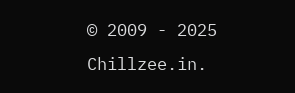© 2009 - 2025 Chillzee.in.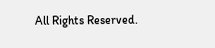All Rights Reserved.